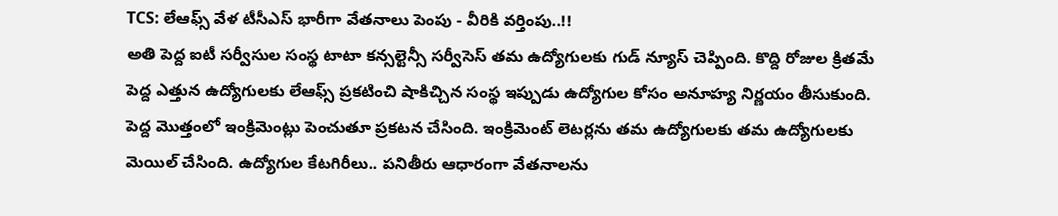TCS: లేఆఫ్స్ వేళ టీసీఎస్ భారీగా వేతనాలు పెంపు - వీరికి వర్తింపు..!!
అతి పెద్ద ఐటీ సర్వీసుల సంస్థ టాటా కన్సల్టెన్సీ సర్వీసెస్ తమ ఉద్యోగులకు గుడ్ న్యూస్ చెప్పింది. కొద్ది రోజుల క్రితమే పెద్ద ఎత్తున ఉద్యోగులకు లేఆఫ్స్ ప్రకటించి షాకిచ్చిన సంస్థ ఇప్పుడు ఉద్యోగుల కోసం అనూహ్య నిర్ణయం తీసుకుంది. పెద్ద మొత్తంలో ఇంక్రిమెంట్లు పెంచుతూ ప్రకటన చేసింది. ఇంక్రిమెంట్ లెటర్లను తమ ఉద్యోగులకు తమ ఉద్యోగులకు మెయిల్ చేసింది. ఉద్యోగుల కేటగిరీలు.. పనితీరు ఆధారంగా వేతనాలను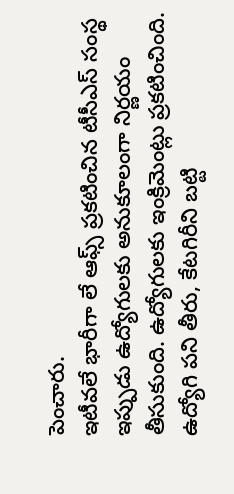పెంచారు.
ఇటీవలే భారీగా లే ఆఫ్స్ ప్రకటించిన టీసీఎస్ సంస్థ ఇప్పుడు ఉద్యోగులకు అనుకూలంగా నిర్ణయం తీసుకుంది. ఉద్యోగులకు ఇంక్రిమెంట్లు ప్రకటించింది. ఉద్యోగి పని తీరు, కేటగిరీని బట్టి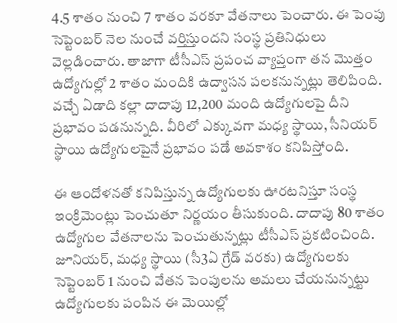4.5 శాతం నుంచి 7 శాతం వరకూ వేతనాలు పెంచారు. ఈ పెంపు సెప్టెంబర్ నెల నుంచే వర్తిస్తుందని సంస్థ ప్రతినిధులు వెల్లడించారు. తాజాగా టీసీఎస్ ప్రపంచ వ్యాప్తంగా తన మొత్తం ఉద్యోగుల్లో 2 శాతం మందికి ఉద్వాసన పలకనున్నట్లు తెలిపింది. వచ్చే ఏడాది కల్లా దాదాపు 12,200 మంది ఉద్యోగులపై దీని ప్రభావం పడనున్నది. వీరిలో ఎక్కువగా మధ్య స్థాయి, సీనియర్ స్థాయి ఉద్యోగులపైనే ప్రభావం పడే అవకాశం కనిపిస్తోంది.

ఈ ఆందోళనతో కనిపిస్తున్న ఉద్యోగులకు ఊరటనిస్తూ సంస్థ ఇంక్రిమెంట్లు పెంచుతూ నిర్ణయం తీసుకుంది. దాదాపు 80 శాతం ఉద్యోగుల వేతనాలను పెంచుతున్నట్లు టీసీఎస్ ప్రకటించింది. జూనియర్, మధ్య స్థాయి (సీ3ఏ గ్రేడ్ వరకు) ఉద్యోగులకు సెప్టెంబర్ 1 నుంచి వేతన పెంపులను అమలు చేయనున్నట్టు ఉద్యోగులకు పంపిన ఈ మెయిల్లో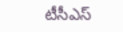టీసీఎస్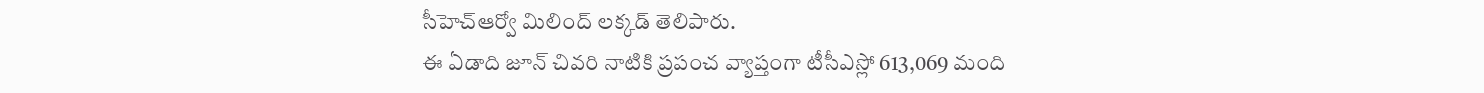సీహెచ్ఆర్వో మిలింద్ లక్కడ్ తెలిపారు.
ఈ ఏడాది జూన్ చివరి నాటికి ప్రపంచ వ్యాప్తంగా టీసీఎస్లో 613,069 మంది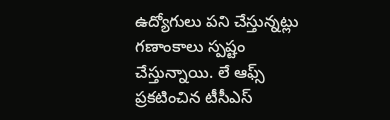ఉద్యోగులు పని చేస్తున్నట్లు గణాంకాలు స్పష్టం చేస్తున్నాయి. లే ఆఫ్స్ ప్రకటించిన టీసీఎస్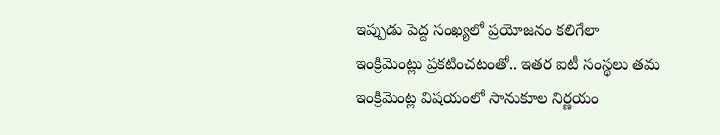ఇప్పుడు పెద్ద సంఖ్యలో ప్రయోజనం కలిగేలా ఇంక్రిమెంట్లు ప్రకటించటంతో.. ఇతర ఐటీ సంస్థలు తమ ఇంక్రిమెంట్ల విషయంలో సానుకూల నిర్ణయం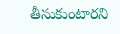తీసుకుంటారని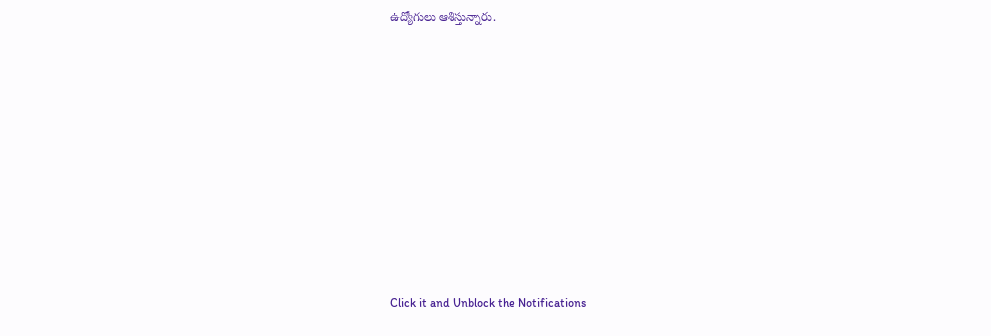ఉద్యోగులు ఆశిస్తున్నారు.












Click it and Unblock the Notifications